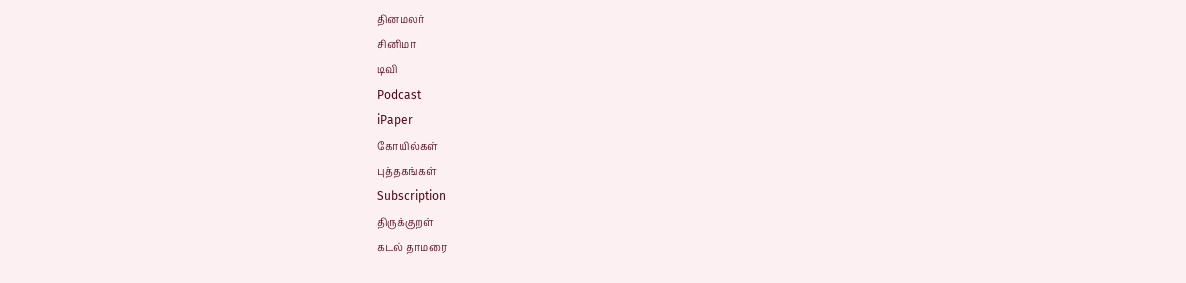தினமலர்
சினிமா
டிவி
Podcast
iPaper
கோயில்கள்
புத்தகங்கள்
Subscription
திருக்குறள்
கடல் தாமரை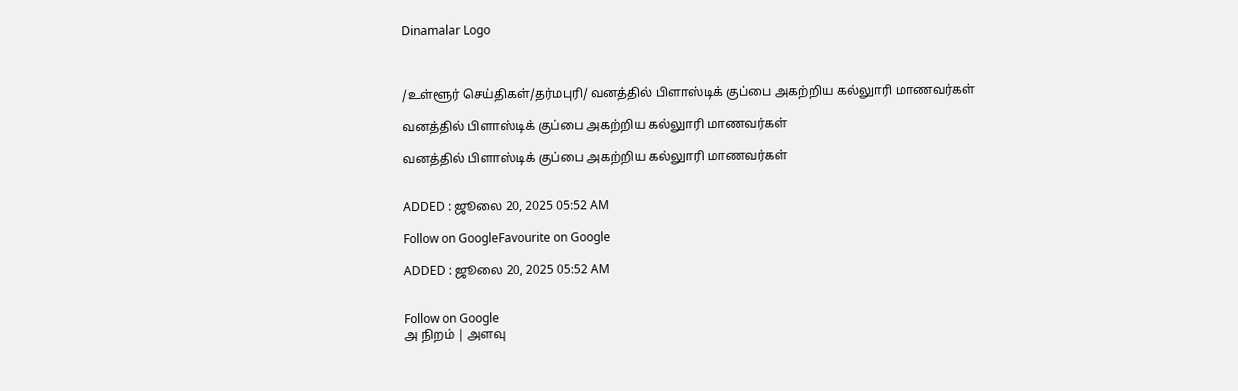Dinamalar Logo



/உள்ளூர் செய்திகள்/தர்மபுரி/ வனத்தில் பிளாஸ்டிக் குப்பை அகற்றிய கல்லுாரி மாணவர்கள்

வனத்தில் பிளாஸ்டிக் குப்பை அகற்றிய கல்லுாரி மாணவர்கள்

வனத்தில் பிளாஸ்டிக் குப்பை அகற்றிய கல்லுாரி மாணவர்கள்


ADDED : ஜூலை 20, 2025 05:52 AM

Follow on GoogleFavourite on Google

ADDED : ஜூலை 20, 2025 05:52 AM


Follow on Google
அ நிறம் | அளவு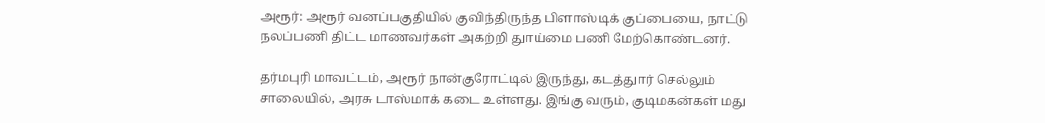அரூர்: அரூர் வனப்பகுதியில் குவிந்திருந்த பிளாஸ்டிக் குப்பையை, நாட்டு நலப்பணி திட்ட மாணவர்கள் அகற்றி துாய்மை பணி மேற்கொண்டனர்.

தர்மபுரி மாவட்டம், அரூர் நான்குரோட்டில் இருந்து, கடத்துார் செல்லும் சாலையில், அரசு டாஸ்மாக் கடை உள்ளது. இங்கு வரும், குடிமகன்கள் மது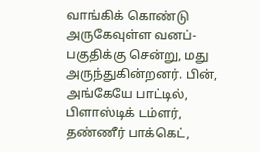வாங்கிக் கொண்டு அருகேவுள்ள வனப்-பகுதிக்கு சென்று, மது அருந்துகின்றனர். பின், அங்கேயே பாட்டில், பிளாஸ்டிக் டம்ளர், தண்ணீர் பாக்கெட்,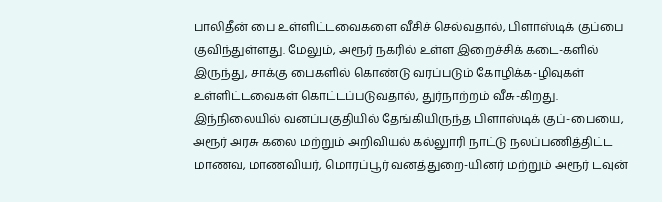பாலிதீன் பை உள்ளிட்டவைகளை வீசிச் செல்வதால், பிளாஸ்டிக் குப்பை குவிந்துள்ளது. மேலும், அரூர் நகரில் உள்ள இறைச்சிக் கடை-களில் இருந்து, சாக்கு பைகளில் கொண்டு வரப்படும் கோழிக்க-ழிவுகள் உள்ளிட்டவைகள் கொட்டப்படுவதால், துர்நாற்றம் வீசு-கிறது. இந்நிலையில் வனப்பகுதியில் தேங்கியிருந்த பிளாஸ்டிக் குப்-பையை, அரூர் அரசு கலை மற்றும் அறிவியல் கல்லுாரி நாட்டு நலப்பணித்திட்ட மாணவ, மாணவியர், மொரப்பூர் வனத்துறை-யினர் மற்றும் அரூர் டவுன்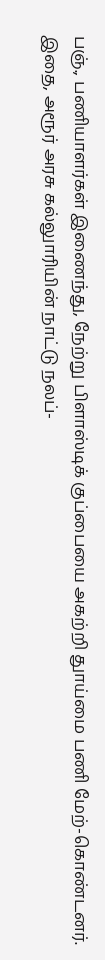பஞ்., பணியாளர்கள் இணைந்து, நேற்று பிளாஸ்டிக் குப்பையை அகற்றி துாய்மை பணி மேற்-கொண்டனர். இதை, அரூர் அரசு கல்லுாரியின் நாட்டு நலப்-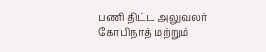பணி திட்ட அலுவலர் கோபிநாத் மற்றும்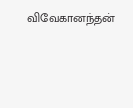விவேகானந்தன்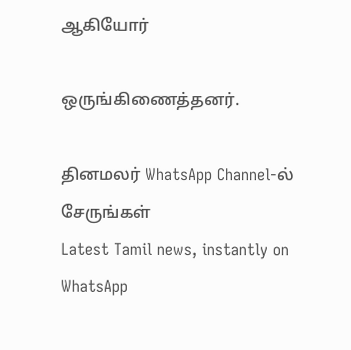ஆகியோர்

ஒருங்கிணைத்தனர்.

தினமலர் WhatsApp Channel-ல் சேருங்கள்
Latest Tamil news, instantly on WhatsApp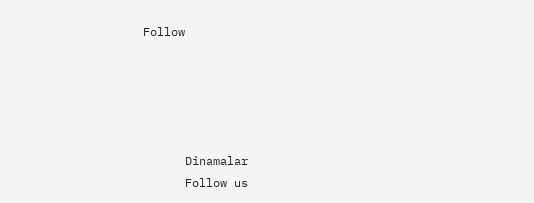Follow





      Dinamalar
      Follow us